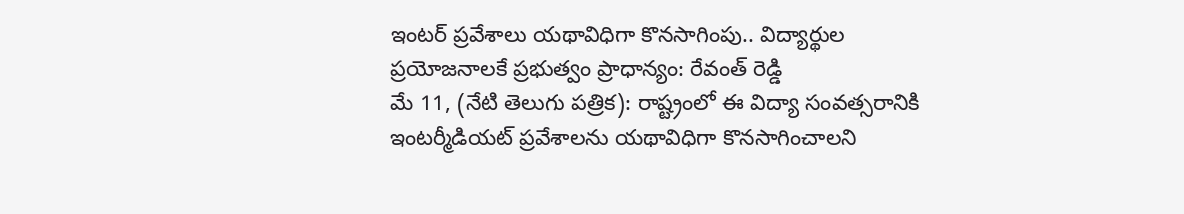ఇంటర్ ప్రవేశాలు యథావిధిగా కొనసాగింపు.. విద్యార్థుల ప్రయోజనాలకే ప్రభుత్వం ప్రాధాన్యం: రేవంత్ రెడ్డి
మే 11, (నేటి తెలుగు పత్రిక): రాష్ట్రంలో ఈ విద్యా సంవత్సరానికి ఇంటర్మీడియట్ ప్రవేశాలను యథావిధిగా కొనసాగించాలని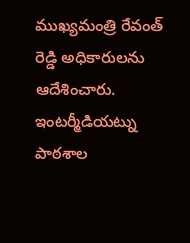ముఖ్యమంత్రి రేవంత్ రెడ్డి అధికారులను ఆదేశించారు. ఇంటర్మీడియట్ను పాఠశాల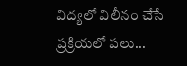విద్యలో విలీనం చేసే ప్రక్రియలో పలు...